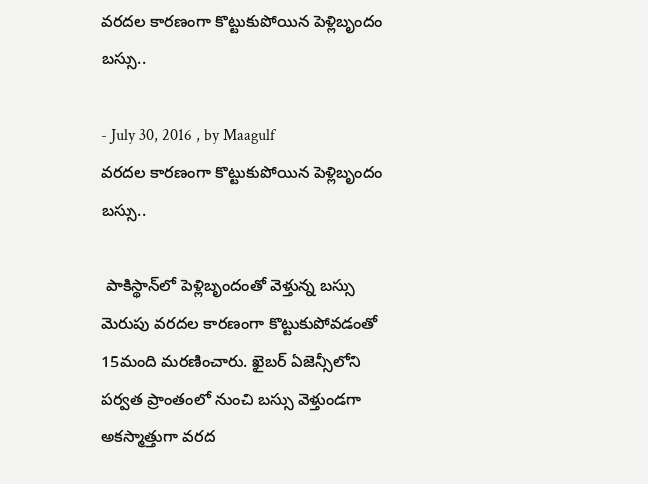వరదల కారణంగా కొట్టుకుపోయిన పెళ్లిబృందం బస్సు..

- July 30, 2016 , by Maagulf
వరదల కారణంగా కొట్టుకుపోయిన పెళ్లిబృందం బస్సు..

 పాకిస్థాన్‌లో పెళ్లిబృందంతో వెళ్తున్న బస్సు మెరుపు వరదల కారణంగా కొట్టుకుపోవడంతో 15మంది మరణించారు. ఖైబర్‌ ఏజెన్సీలోని పర్వత ప్రాంతంలో నుంచి బస్సు వెళ్తుండగా అకస్మాత్తుగా వరద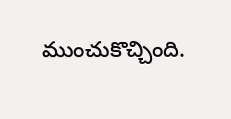ముంచుకొచ్చింది.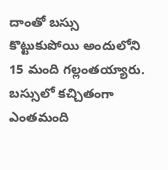దాంతో బస్సు కొట్టుకుపోయి అందులోని 15 మంది గల్లంతయ్యారు. బస్సులో కచ్చితంగా ఎంతమంది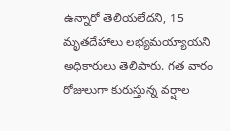ఉన్నారో తెలియలేదని, 15 మృతదేహాలు లభ్యమయ్యాయని అధికారులు తెలిపారు. గత వారం రోజులుగా కురుస్తున్న వర్షాల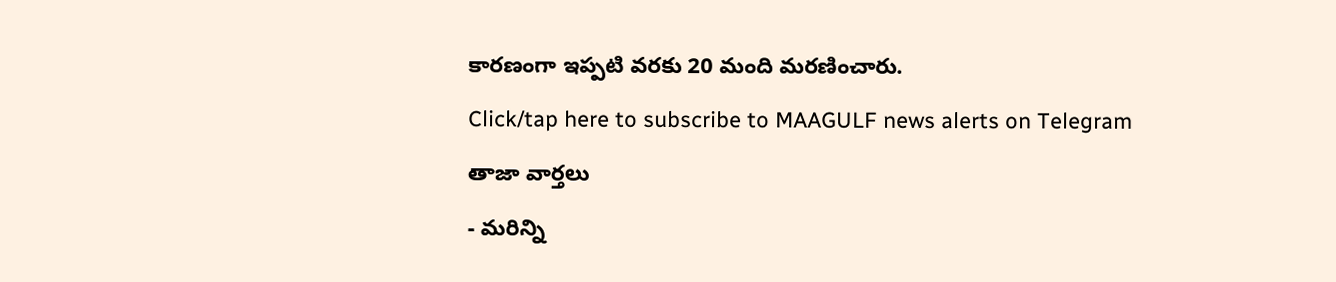కారణంగా ఇప్పటి వరకు 20 మంది మరణించారు.

Click/tap here to subscribe to MAAGULF news alerts on Telegram

తాజా వార్తలు

- మరిన్ని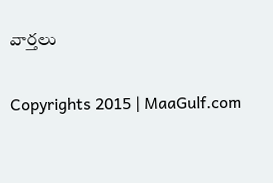వార్తలు

Copyrights 2015 | MaaGulf.com